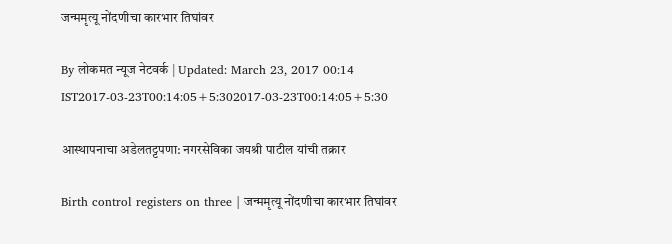जन्ममृत्यू नोंदणीचा कारभार तिघांवर

By लोकमत न्यूज नेटवर्क | Updated: March 23, 2017 00:14 IST2017-03-23T00:14:05+5:302017-03-23T00:14:05+5:30

आस्थापनाचा अडेलतट्टपणा: नगरसेविका जयश्री पाटील यांची तक्रार

Birth control registers on three | जन्ममृत्यू नोंदणीचा कारभार तिघांवर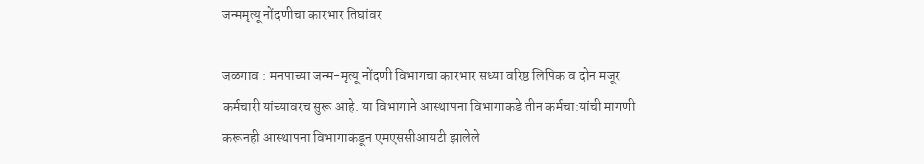जन्ममृत्यू नोंदणीचा कारभार तिघांवर

जळगाव : मनपाच्या जन्म-मृत्यू नोंदणी विभागचा कारभार सध्या वरिष्ठ लिपिक व दोन मजूर कर्मचारी यांच्यावरच सुरू आहे. या विभागाने आस्थापना विभागाकडे तीन कर्मचा:यांची मागणी करूनही आस्थापना विभागाकडून एमएससीआयटी झालेले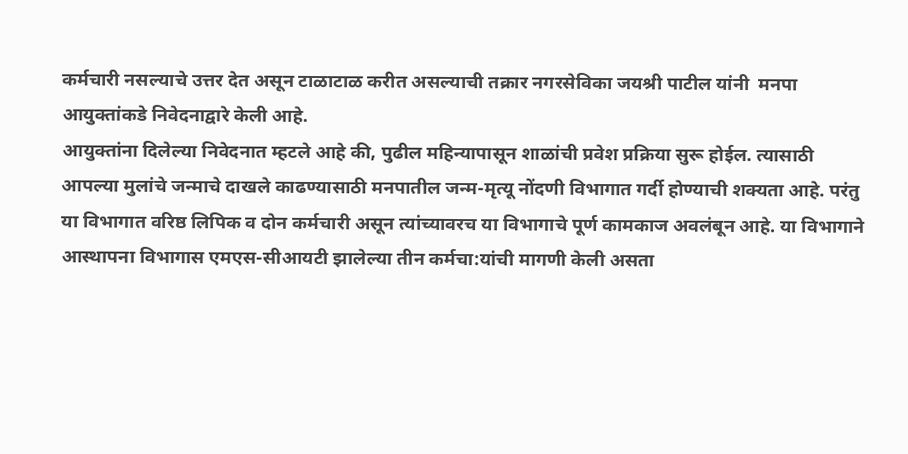कर्मचारी नसल्याचे उत्तर देत असून टाळाटाळ करीत असल्याची तक्रार नगरसेविका जयश्री पाटील यांनी  मनपा आयुक्तांकडे निवेदनाद्वारे केली आहे.
आयुक्तांना दिलेल्या निवेदनात म्हटले आहे की, पुढील महिन्यापासून शाळांची प्रवेश प्रक्रिया सुरू होईल. त्यासाठी आपल्या मुलांचे जन्माचे दाखले काढण्यासाठी मनपातील जन्म-मृत्यू नोंदणी विभागात गर्दी होण्याची शक्यता आहे. परंतु या विभागात वरिष्ठ लिपिक व दोन कर्मचारी असून त्यांच्यावरच या विभागाचे पूर्ण कामकाज अवलंबून आहे. या विभागाने आस्थापना विभागास एमएस-सीआयटी झालेल्या तीन कर्मचा:यांची मागणी केली असता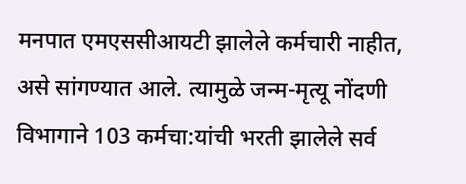मनपात एमएससीआयटी झालेले कर्मचारी नाहीत, असे सांगण्यात आले. त्यामुळे जन्म-मृत्यू नोंदणी विभागाने 103 कर्मचा:यांची भरती झालेले सर्व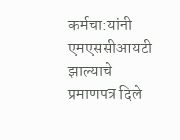कर्मचा:यांनी एमएससीआयटी झाल्याचे प्रमाणपत्र दिले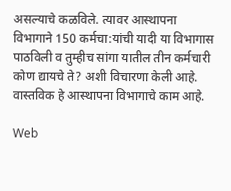असल्याचे कळविले. त्यावर आस्थापना विभागाने 150 कर्मचा:यांची यादी या विभागास पाठविली व तुम्हीच सांगा यातील तीन कर्मचारी कोण द्यायचे ते? अशी विचारणा केली आहे. वास्तविक हे आस्थापना विभागाचे काम आहे.

Web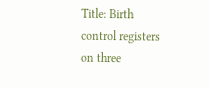Title: Birth control registers on three